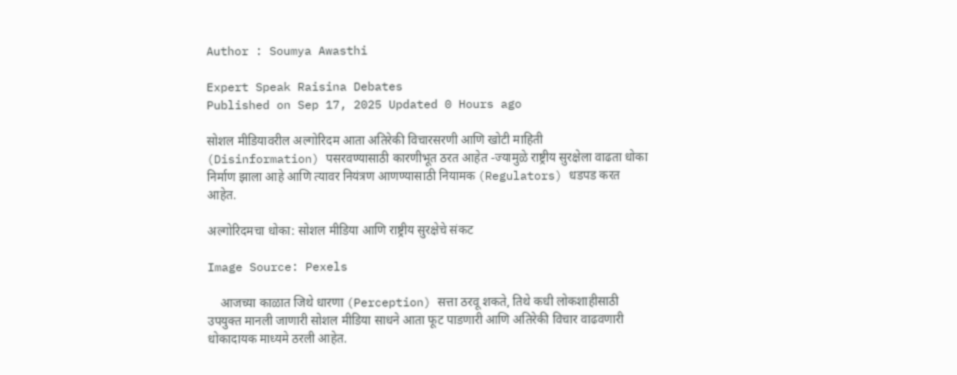Author : Soumya Awasthi

Expert Speak Raisina Debates
Published on Sep 17, 2025 Updated 0 Hours ago

सोशल मीडियावरील अल्गोरिदम आता अतिरेकी विचारसरणी आणि खोटी माहिती (Disinformation) पसरवण्यासाठी कारणीभूत ठरत आहेत -ज्यामुळे राष्ट्रीय सुरक्षेला वाढता धोका निर्माण झाला आहे आणि त्यावर नियंत्रण आणण्यासाठी नियामक (Regulators) धडपड करत आहेत.

अल्गोरिदमचा धोका: सोशल मीडिया आणि राष्ट्रीय सुरक्षेचे संकट

Image Source: Pexels

    आजच्या काळात जिथे धारणा (Perception) सत्ता ठरवू शकते, तिथे कधी लोकशाहीसाठी उपयुक्त मानली जाणारी सोशल मीडिया साधने आता फूट पाडणारी आणि अतिरेकी विचार वाढवणारी धोकादायक माध्यमे ठरली आहेत.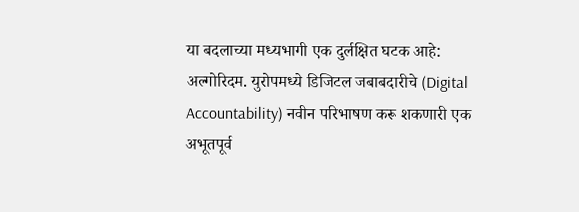या बदलाच्या मध्यभागी एक दुर्लक्षित घटक आहे: अल्गोरिदम. युरोपमध्ये डिजिटल जबाबदारीचे (Digital Accountability) नवीन परिभाषण करू शकणारी एक अभूतपूर्व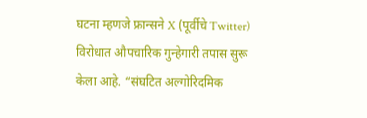घटना म्हणजे फ्रान्सने X (पूर्वीचे Twitter) विरोधात औपचारिक गुन्हेगारी तपास सुरू केला आहे. “संघटित अल्गोरिदमिक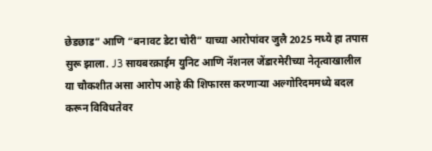छेडछाड” आणि “बनावट डेटा चोरी” याच्या आरोपांवर जुलै 2025 मध्ये हा तपास सुरू झाला. J3 सायबरक्राईम युनिट आणि नॅशनल जेंडारमेरीच्या नेतृत्वाखालील या चौकशीत असा आरोप आहे की शिफारस करणाऱ्या अल्गोरिदममध्ये बदल करून विविधतेवर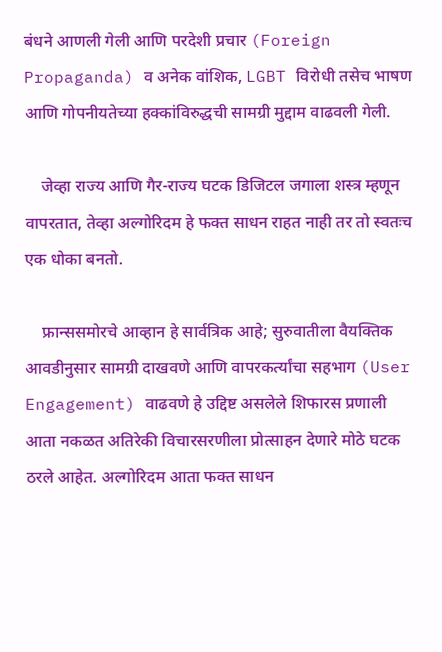बंधने आणली गेली आणि परदेशी प्रचार (Foreign Propaganda) व अनेक वांशिक, LGBT विरोधी तसेच भाषण आणि गोपनीयतेच्या हक्कांविरुद्धची सामग्री मुद्दाम वाढवली गेली.

    जेव्हा राज्य आणि गैर-राज्य घटक डिजिटल जगाला शस्त्र म्हणून वापरतात, तेव्हा अल्गोरिदम हे फक्त साधन राहत नाही तर तो स्वतःच एक धोका बनतो.

    फ्रान्ससमोरचे आव्हान हे सार्वत्रिक आहे; सुरुवातीला वैयक्तिक आवडीनुसार सामग्री दाखवणे आणि वापरकर्त्यांचा सहभाग (User Engagement) वाढवणे हे उद्दिष्ट असलेले शिफारस प्रणाली आता नकळत अतिरेकी विचारसरणीला प्रोत्साहन देणारे मोठे घटक ठरले आहेत. अल्गोरिदम आता फक्त साधन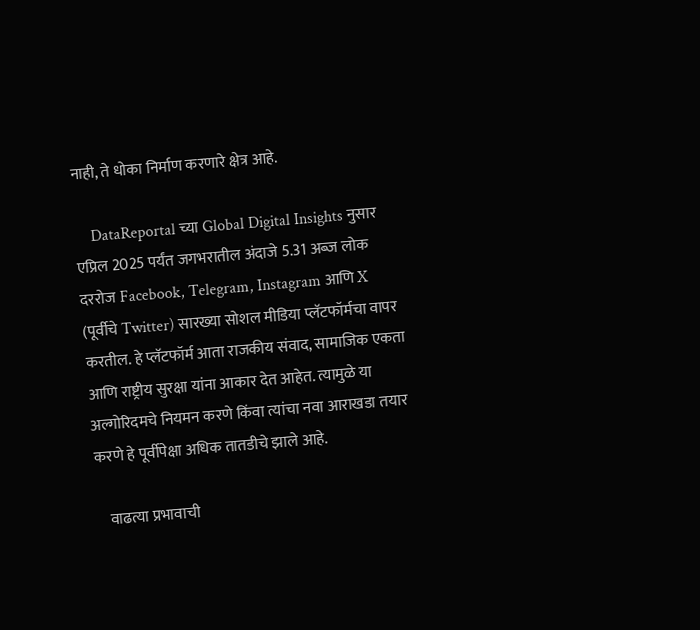नाही, ते धोका निर्माण करणारे क्षेत्र आहे.

    DataReportal च्या Global Digital Insights नुसार एप्रिल 2025 पर्यंत जगभरातील अंदाजे 5.31 अब्ज लोक दररोज Facebook, Telegram, Instagram आणि X (पूर्वीचे Twitter) सारख्या सोशल मीडिया प्लॅटफॉर्मचा वापर करतील. हे प्लॅटफॉर्म आता राजकीय संवाद, सामाजिक एकता आणि राष्ट्रीय सुरक्षा यांना आकार देत आहेत. त्यामुळे या अल्गोरिदमचे नियमन करणे किंवा त्यांचा नवा आराखडा तयार करणे हे पूर्वीपेक्षा अधिक तातडीचे झाले आहे.

    वाढत्या प्रभावाची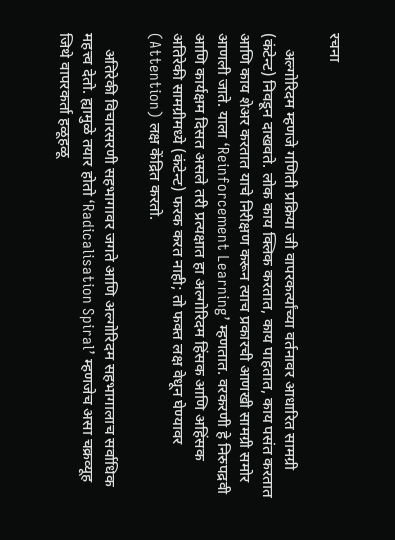रचना

    अल्गोरिदम म्हणजे गणिती प्रक्रिया जी वापरकर्त्यांच्या वर्तनावर आधारित सामग्री (कंटेन्ट) निवडून दाखवते. लोक काय क्लिक करतात, काय पाहतात, काय पसंत करतात आणि काय शेअर करतात याचे निरीक्षण करून त्याच प्रकारची आणखी सामग्री समोर आणली जाते. याला ‘Reinforcement Learning’ म्हणतात. वरकरणी हे निरुपद्रवी आणि कार्यक्षम दिसत असले तरी प्रत्यक्षात हा अल्गोरिदम हिंसक आणि अहिंसक अतिरेकी सामग्रीमध्ये (कंटेन्ट) फरक करत नाही; तो फक्त लक्ष वेधून घेण्यावर (Attention) लक्ष केंद्रित करतो.

    अतिरेकी विचारसरणी सहभागावर जगते आणि अल्गोरिदम सहभागालाच सर्वाधिक महत्त्व देतो. ह्यामुळे तयार होतो ‘Radicalisation Spiral’ म्हणजेच असा चक्रव्यूह जिथे वापरकर्ता हळूहळू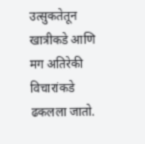उत्सुकतेतून खात्रीकडे आणि मग अतिरेकी विचारांकडे ढकलला जातो.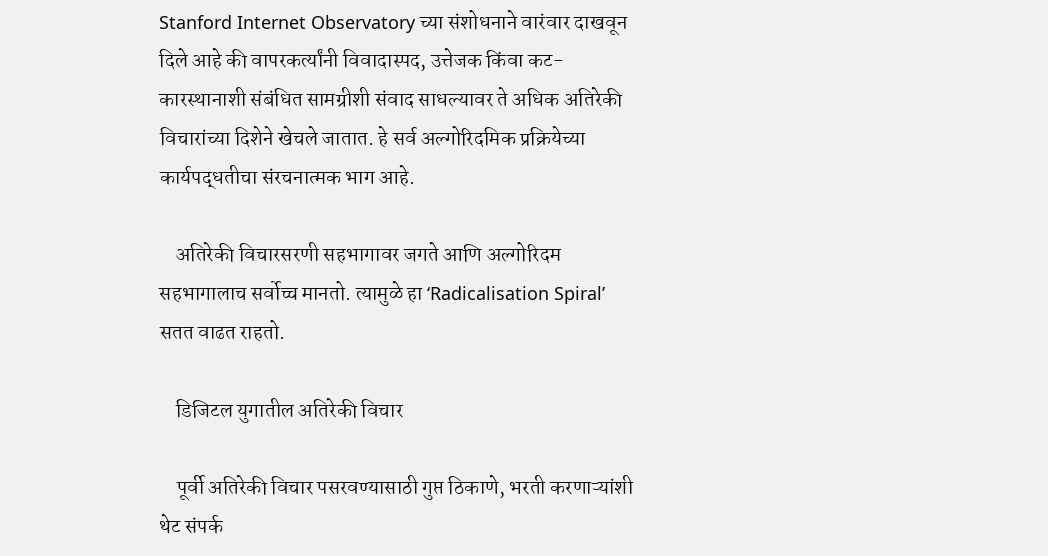Stanford Internet Observatory च्या संशोधनाने वारंवार दाखवून दिले आहे की वापरकर्त्यांनी विवादास्पद, उत्तेजक किंवा कट-कारस्थानाशी संबंधित सामग्रीशी संवाद साधल्यावर ते अधिक अतिरेकी विचारांच्या दिशेने खेचले जातात. हे सर्व अल्गोरिदमिक प्रक्रियेच्या कार्यपद्धतीचा संरचनात्मक भाग आहे.

    अतिरेकी विचारसरणी सहभागावर जगते आणि अल्गोरिदम सहभागालाच सर्वोच्च मानतो. त्यामुळे हा ‘Radicalisation Spiral’ सतत वाढत राहतो.

    डिजिटल युगातील अतिरेकी विचार

    पूर्वी अतिरेकी विचार पसरवण्यासाठी गुप्त ठिकाणे, भरती करणाऱ्यांशी थेट संपर्क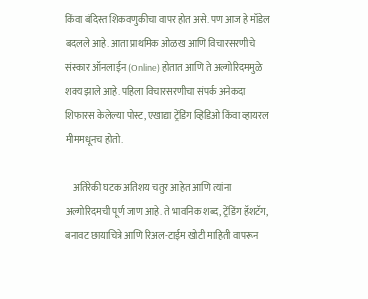किंवा बंदिस्त शिकवणुकीचा वापर होत असे. पण आज हे मॉडेल बदलले आहे. आता प्राथमिक ओळख आणि विचारसरणीचे संस्कार ऑनलाईन (Online) होतात आणि ते अल्गोरिदममुळे शक्य झाले आहे. पहिला विचारसरणीचा संपर्क अनेकदा शिफारस केलेल्या पोस्ट, एखाद्या ट्रेंडिंग व्हिडिओ किंवा व्हायरल मीममधूनच होतो.

    अतिरेकी घटक अतिशय चतुर आहेत आणि त्यांना अल्गोरिदमची पूर्ण जाण आहे. ते भावनिक शब्द, ट्रेंडिंग हॅशटॅग, बनावट छायाचित्रे आणि रिअल-टाईम खोटी माहिती वापरून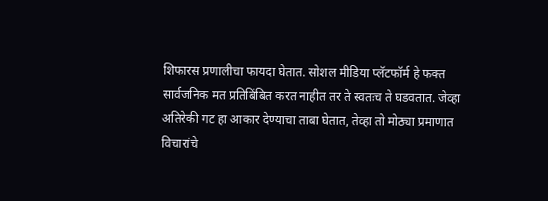शिफारस प्रणालीचा फायदा घेतात. सोशल मीडिया प्लॅटफॉर्म हे फक्त सार्वजनिक मत प्रतिबिंबित करत नाहीत तर ते स्वतःच ते घडवतात. जेव्हा अतिरेकी गट हा आकार देण्याचा ताबा घेतात, तेव्हा तो मोठ्या प्रमाणात विचारांचे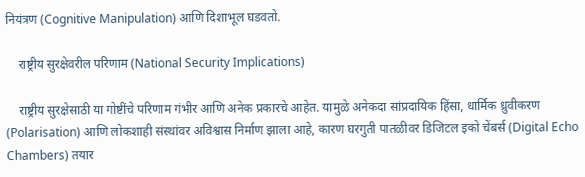नियंत्रण (Cognitive Manipulation) आणि दिशाभूल घडवतो.

    राष्ट्रीय सुरक्षेवरील परिणाम (National Security Implications)

    राष्ट्रीय सुरक्षेसाठी या गोष्टींचे परिणाम गंभीर आणि अनेक प्रकारचे आहेत. यामुळे अनेकदा सांप्रदायिक हिंसा, धार्मिक ध्रुवीकरण (Polarisation) आणि लोकशाही संस्थांवर अविश्वास निर्माण झाला आहे, कारण घरगुती पातळीवर डिजिटल इको चेंबर्स (Digital Echo Chambers) तयार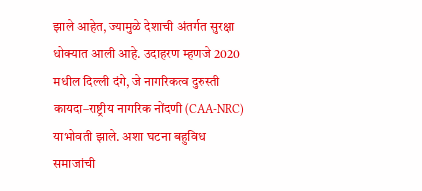झाले आहेत, ज्यामुळे देशाची अंतर्गत सुरक्षा धोक्यात आली आहे. उदाहरण म्हणजे 2020 मधील दिल्ली दंगे, जे नागरिकत्व दुरुस्ती कायदा–राष्ट्रीय नागरिक नोंदणी (CAA-NRC) याभोवती झाले. अशा घटना बहुविध समाजांची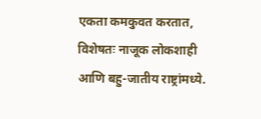एकता कमकुवत करतात, विशेषतः नाजूक लोकशाही आणि बहु-जातीय राष्ट्रांमध्ये.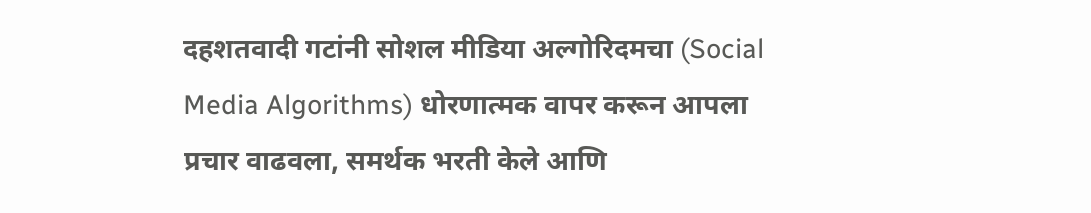दहशतवादी गटांनी सोशल मीडिया अल्गोरिदमचा (Social Media Algorithms) धोरणात्मक वापर करून आपला प्रचार वाढवला, समर्थक भरती केले आणि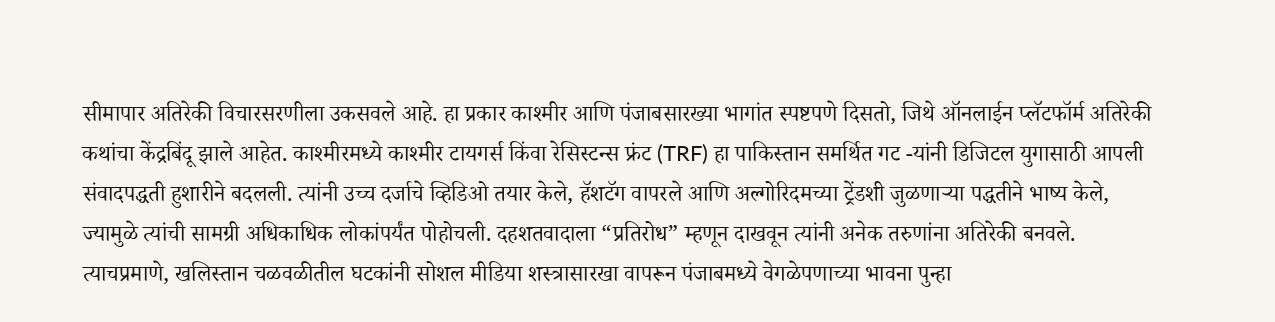सीमापार अतिरेकी विचारसरणीला उकसवले आहे. हा प्रकार काश्मीर आणि पंजाबसारख्या भागांत स्पष्टपणे दिसतो, जिथे ऑनलाईन प्लॅटफॉर्म अतिरेकी कथांचा केंद्रबिंदू झाले आहेत. काश्मीरमध्ये काश्मीर टायगर्स किंवा रेसिस्टन्स फ्रंट (TRF) हा पाकिस्तान समर्थित गट -यांनी डिजिटल युगासाठी आपली संवादपद्धती हुशारीने बदलली. त्यांनी उच्च दर्जाचे व्हिडिओ तयार केले, हॅशटॅग वापरले आणि अल्गोरिदमच्या ट्रेंडशी जुळणाऱ्या पद्धतीने भाष्य केले, ज्यामुळे त्यांची सामग्री अधिकाधिक लोकांपर्यंत पोहोचली. दहशतवादाला “प्रतिरोध” म्हणून दाखवून त्यांनी अनेक तरुणांना अतिरेकी बनवले. त्याचप्रमाणे, खलिस्तान चळवळीतील घटकांनी सोशल मीडिया शस्त्रासारखा वापरून पंजाबमध्ये वेगळेपणाच्या भावना पुन्हा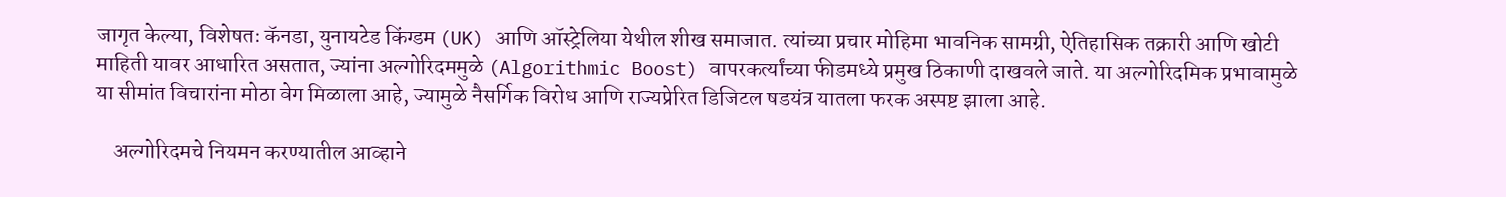जागृत केल्या, विशेषतः कॅनडा, युनायटेड किंग्डम (UK) आणि ऑस्ट्रेलिया येथील शीख समाजात. त्यांच्या प्रचार मोहिमा भावनिक सामग्री, ऐतिहासिक तक्रारी आणि खोटी माहिती यावर आधारित असतात, ज्यांना अल्गोरिदममुळे (Algorithmic Boost) वापरकर्त्यांच्या फीडमध्ये प्रमुख ठिकाणी दाखवले जाते. या अल्गोरिदमिक प्रभावामुळे या सीमांत विचारांना मोठा वेग मिळाला आहे, ज्यामुळे नैसर्गिक विरोध आणि राज्यप्रेरित डिजिटल षडयंत्र यातला फरक अस्पष्ट झाला आहे.

    अल्गोरिदमचे नियमन करण्यातील आव्हाने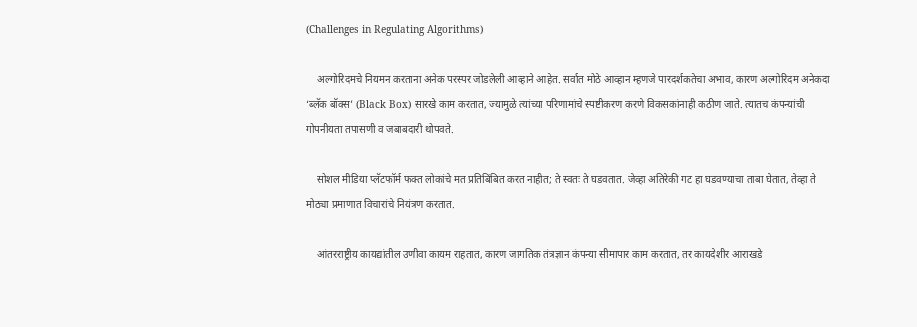(Challenges in Regulating Algorithms)

    अल्गोरिदमचे नियमन करताना अनेक परस्पर जोडलेली आव्हाने आहेत. सर्वात मोठे आव्हान म्हणजे पारदर्शकतेचा अभाव, कारण अल्गोरिदम अनेकदा ‘ब्लॅक बॉक्स’ (Black Box) सारखे काम करतात, ज्यामुळे त्यांच्या परिणामांचे स्पष्टीकरण करणे विकसकांनाही कठीण जाते. त्यातच कंपन्यांची गोपनीयता तपासणी व जबाबदारी थोपवते.

    सोशल मीडिया प्लॅटफॉर्म फक्त लोकांचे मत प्रतिबिंबित करत नाहीत; ते स्वतः ते घडवतात. जेव्हा अतिरेकी गट हा घडवण्याचा ताबा घेतात, तेव्हा ते मोठ्या प्रमाणात विचारांचे नियंत्रण करतात.

    आंतरराष्ट्रीय कायद्यांतील उणीवा कायम राहतात, कारण जागतिक तंत्रज्ञान कंपन्या सीमापार काम करतात, तर कायदेशीर आराखडे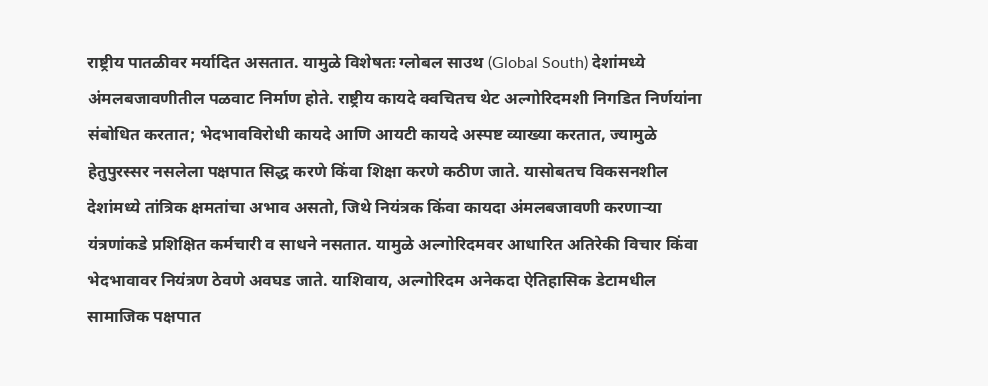राष्ट्रीय पातळीवर मर्यादित असतात. यामुळे विशेषतः ग्लोबल साउथ (Global South) देशांमध्ये अंमलबजावणीतील पळवाट निर्माण होते. राष्ट्रीय कायदे क्वचितच थेट अल्गोरिदमशी निगडित निर्णयांना संबोधित करतात; भेदभावविरोधी कायदे आणि आयटी कायदे अस्पष्ट व्याख्या करतात, ज्यामुळे हेतुपुरस्सर नसलेला पक्षपात सिद्ध करणे किंवा शिक्षा करणे कठीण जाते. यासोबतच विकसनशील देशांमध्ये तांत्रिक क्षमतांचा अभाव असतो, जिथे नियंत्रक किंवा कायदा अंमलबजावणी करणाऱ्या यंत्रणांकडे प्रशिक्षित कर्मचारी व साधने नसतात. यामुळे अल्गोरिदमवर आधारित अतिरेकी विचार किंवा भेदभावावर नियंत्रण ठेवणे अवघड जाते. याशिवाय, अल्गोरिदम अनेकदा ऐतिहासिक डेटामधील सामाजिक पक्षपात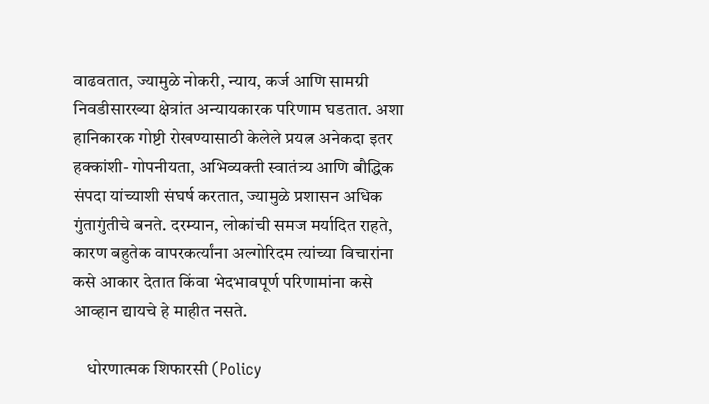वाढवतात, ज्यामुळे नोकरी, न्याय, कर्ज आणि सामग्री निवडीसारख्या क्षेत्रांत अन्यायकारक परिणाम घडतात. अशा हानिकारक गोष्टी रोखण्यासाठी केलेले प्रयत्न अनेकदा इतर हक्कांशी- गोपनीयता, अभिव्यक्ती स्वातंत्र्य आणि बौद्धिक संपदा यांच्याशी संघर्ष करतात, ज्यामुळे प्रशासन अधिक गुंतागुंतीचे बनते. दरम्यान, लोकांची समज मर्यादित राहते, कारण बहुतेक वापरकर्त्यांना अल्गोरिदम त्यांच्या विचारांना कसे आकार देतात किंवा भेदभावपूर्ण परिणामांना कसे आव्हान द्यायचे हे माहीत नसते.

    धोरणात्मक शिफारसी (Policy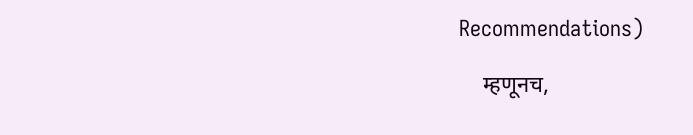Recommendations)

    म्हणूनच,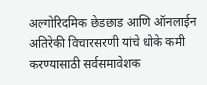अल्गोरिदमिक छेडछाड आणि ऑनलाईन अतिरेकी विचारसरणी यांचे धोके कमी करण्यासाठी सर्वसमावेशक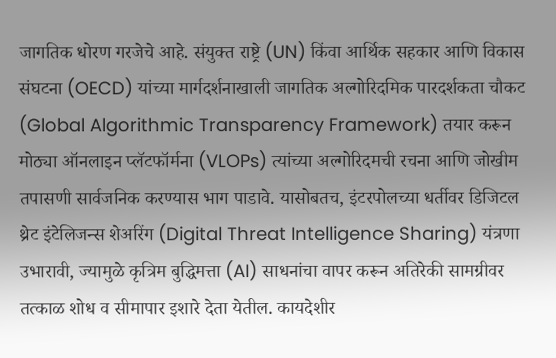जागतिक धोरण गरजेचे आहे. संयुक्त राष्ट्रे (UN) किंवा आर्थिक सहकार आणि विकास संघटना (OECD) यांच्या मार्गदर्शनाखाली जागतिक अल्गोरिदमिक पारदर्शकता चौकट (Global Algorithmic Transparency Framework) तयार करून मोठ्या ऑनलाइन प्लॅटफॉर्मना (VLOPs) त्यांच्या अल्गोरिदमची रचना आणि जोखीम तपासणी सार्वजनिक करण्यास भाग पाडावे. यासोबतच, इंटरपोलच्या धर्तीवर डिजिटल थ्रेट इंटेलिजन्स शेअरिंग (Digital Threat Intelligence Sharing) यंत्रणा उभारावी, ज्यामुळे कृत्रिम बुद्धिमत्ता (AI) साधनांचा वापर करून अतिरेकी सामग्रीवर तत्काळ शोध व सीमापार इशारे देता येतील. कायदेशीर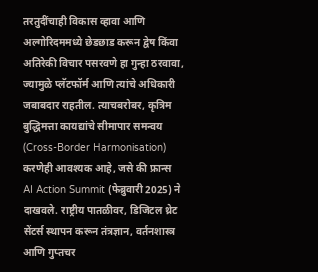तरतुदींचाही विकास व्हावा आणि अल्गोरिदममध्ये छेडछाड करून द्वेष किंवा अतिरेकी विचार पसरवणे हा गुन्हा ठरवावा, ज्यामुळे प्लॅटफॉर्म आणि त्यांचे अधिकारी जबाबदार राहतील. त्याचबरोबर, कृत्रिम बुद्धिमत्ता कायद्यांचे सीमापार समन्वय (Cross-Border Harmonisation) करणेही आवश्यक आहे, जसे की फ्रान्स AI Action Summit (फेब्रुवारी 2025) ने दाखवले. राष्ट्रीय पातळीवर, डिजिटल थ्रेट सेंटर्स स्थापन करून तंत्रज्ञान, वर्तनशास्त्र आणि गुप्तचर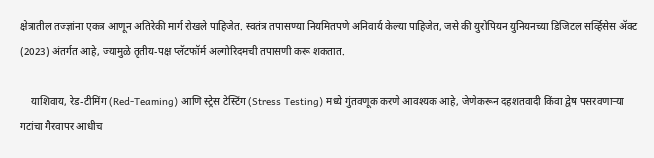क्षेत्रातील तज्ज्ञांना एकत्र आणून अतिरेकी मार्ग रोखले पाहिजेत. स्वतंत्र तपासण्या नियमितपणे अनिवार्य केल्या पाहिजेत, जसे की युरोपियन युनियनच्या डिजिटल सर्व्हिसेस ॲक्ट (2023) अंतर्गत आहे, ज्यामुळे तृतीय-पक्ष प्लॅटफॉर्म अल्गोरिदमची तपासणी करू शकतात.

    याशिवाय, रेड-टीमिंग (Red-Teaming) आणि स्ट्रेस टेस्टिंग (Stress Testing) मध्ये गुंतवणूक करणे आवश्यक आहे, जेणेकरून दहशतवादी किंवा द्वेष पसरवणाऱ्या गटांचा गैरवापर आधीच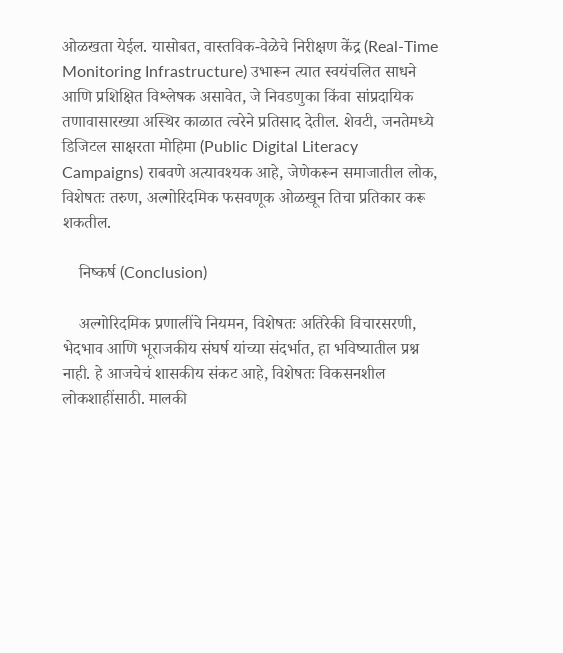ओळखता येईल. यासोबत, वास्तविक-वेळेचे निरीक्षण केंद्र (Real-Time Monitoring Infrastructure) उभारून त्यात स्वयंचलित साधने आणि प्रशिक्षित विश्लेषक असावेत, जे निवडणुका किंवा सांप्रदायिक तणावासारख्या अस्थिर काळात त्वरेने प्रतिसाद देतील. शेवटी, जनतेमध्ये डिजिटल साक्षरता मोहिमा (Public Digital Literacy Campaigns) राबवणे अत्यावश्यक आहे, जेणेकरून समाजातील लोक, विशेषतः तरुण, अल्गोरिदमिक फसवणूक ओळखून तिचा प्रतिकार करू शकतील.

    निष्कर्ष (Conclusion)

    अल्गोरिदमिक प्रणालींचे नियमन, विशेषतः अतिरेकी विचारसरणी, भेदभाव आणि भूराजकीय संघर्ष यांच्या संदर्भात, हा भविष्यातील प्रश्न नाही. हे आजचेचं शासकीय संकट आहे, विशेषतः विकसनशील लोकशाहींसाठी. मालकी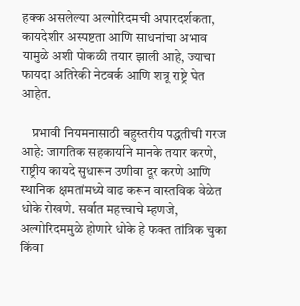हक्क असलेल्या अल्गोरिदमची अपारदर्शकता, कायदेशीर अस्पष्टता आणि साधनांचा अभाव यामुळे अशी पोकळी तयार झाली आहे, ज्याचा फायदा अतिरेकी नेटवर्क आणि शत्रू राष्ट्रे घेत आहेत.

    प्रभावी नियमनासाठी बहुस्तरीय पद्धतीची गरज आहे: जागतिक सहकार्याने मानके तयार करणे, राष्ट्रीय कायदे सुधारून उणीवा दूर करणे आणि स्थानिक क्षमतांमध्ये वाढ करून वास्तविक वेळेत धोके रोखणे. सर्वात महत्त्वाचे म्हणजे, अल्गोरिदममुळे होणारे धोके हे फक्त तांत्रिक चुका किंवा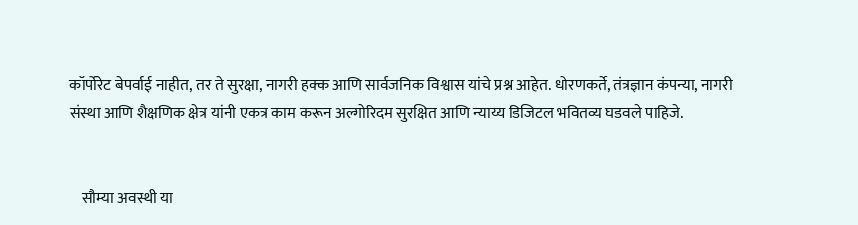कॉर्पोरेट बेपर्वाई नाहीत, तर ते सुरक्षा, नागरी हक्क आणि सार्वजनिक विश्वास यांचे प्रश्न आहेत. धोरणकर्ते, तंत्रज्ञान कंपन्या, नागरी संस्था आणि शैक्षणिक क्षेत्र यांनी एकत्र काम करून अल्गोरिदम सुरक्षित आणि न्याय्य डिजिटल भवितव्य घडवले पाहिजे.


    सौम्या अवस्थी या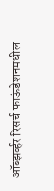ऑब्झर्व्हर रिसर्च फाऊंडेशनमधील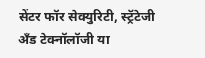सेंटर फॉर सेक्युरिटी, स्ट्रॅटेजी अँड टेक्नॉलॉजी या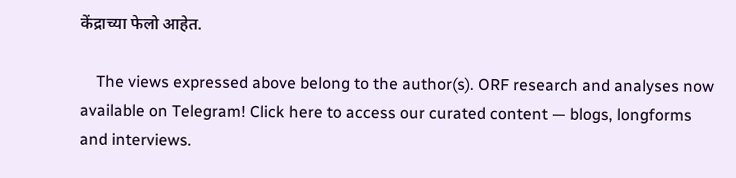केंद्राच्या फेलो आहेत.

    The views expressed above belong to the author(s). ORF research and analyses now available on Telegram! Click here to access our curated content — blogs, longforms and interviews.